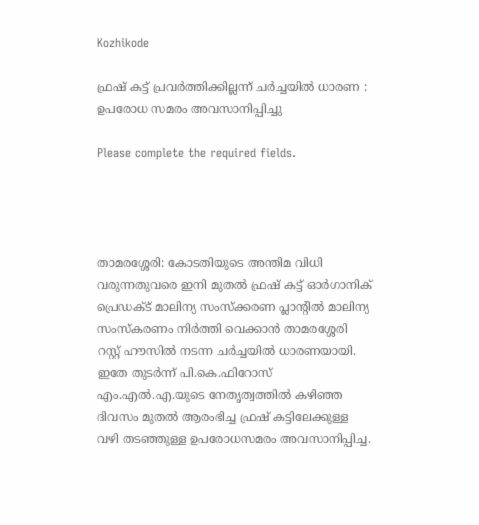Kozhikode

ഫ്രഷ് കട്ട് പ്രവർത്തിക്കില്ലന്ന് ചർച്ചയിൽ ധാരണ : ഉപരോധ സമരം അവസാനിപ്പിച്ചു

Please complete the required fields.




താമരശ്ശേരി: കോടതിയുടെ അന്തിമ വിധി വരുന്നതുവരെ ഇനി മുതൽ ഫ്രഷ് കട്ട് ഓർഗാനിക് പ്രെഡക്ട് മാലിന്യ സംസ്ക്കരണ പ്ലാന്റിൽ മാലിന്യ സംസ്കരണം നിർത്തി വെക്കാൻ താമരശ്ശേരി റസ്റ്റ് ഹൗസിൽ നടന്ന ചർച്ചയിൽ ധാരണയായി. ഇതേ തുടർന്ന് പി.കെ.ഫിറോസ് എം.എൽ.എ.യുടെ നേതൃത്വത്തിൽ കഴിഞ്ഞ ദിവസം മുതൽ ആരംഭിച്ച ഫ്രഷ് കട്ടിലേക്കുള്ള വഴി തടഞ്ഞുള്ള ഉപരോധസമരം അവസാനിപ്പിച്ച.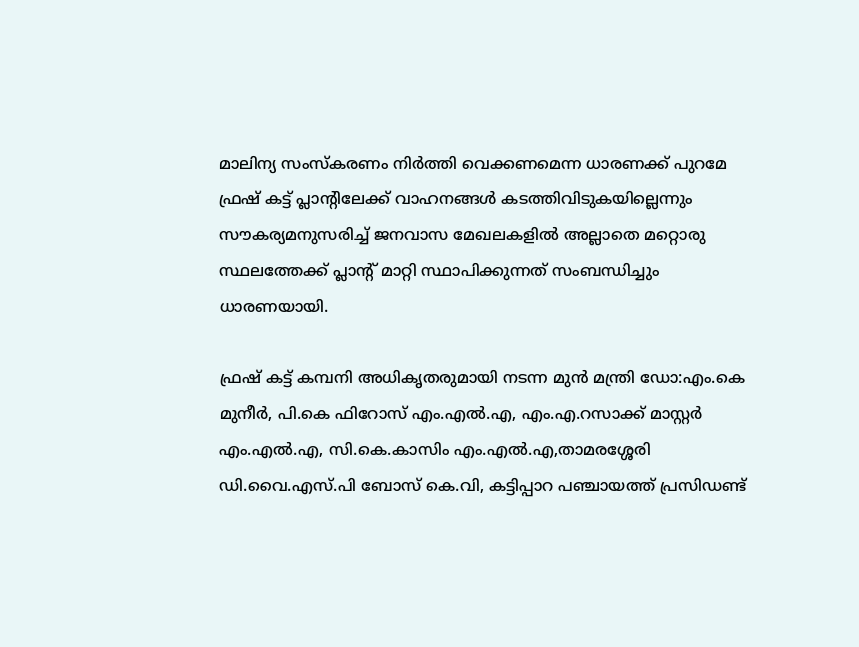മാലിന്യ സംസ്കരണം നിർത്തി വെക്കണമെന്ന ധാരണക്ക് പുറമേ ഫ്രഷ് കട്ട് പ്ലാന്റിലേക്ക് വാഹനങ്ങൾ കടത്തിവിടുകയില്ലെന്നും സൗകര്യമനുസരിച്ച് ജനവാസ മേഖലകളിൽ അല്ലാതെ മറ്റൊരു സ്ഥലത്തേക്ക് പ്ലാന്റ് മാറ്റി സ്ഥാപിക്കുന്നത് സംബന്ധിച്ചും ധാരണയായി.

ഫ്രഷ് കട്ട് കമ്പനി അധികൃതരുമായി നടന്ന മുൻ മന്ത്രി ഡോ:എം.കെ മുനീർ, പി.കെ ഫിറോസ് എം.എൽ.എ, എം.എ.റസാക്ക് മാസ്റ്റർ എം.എൽ.എ, സി.കെ.കാസിം എം.എൽ.എ,താമരശ്ശേരി ഡി.വൈ.എസ്.പി ബോസ് കെ.വി, കട്ടിപ്പാറ പഞ്ചായത്ത് പ്രസിഡണ്ട്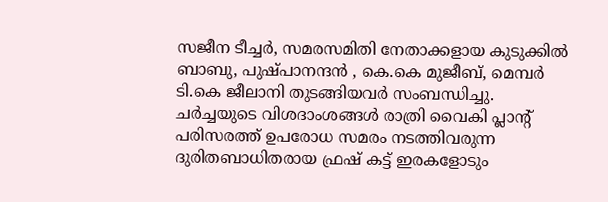സജീന ടീച്ചർ, സമരസമിതി നേതാക്കളായ കുടുക്കിൽ ബാബു, പുഷ്പാനന്ദൻ , കെ.കെ മുജീബ്, മെമ്പർ ടി.കെ ജീലാനി തുടങ്ങിയവർ സംബന്ധിച്ചു.
ചർച്ചയുടെ വിശദാംശങ്ങൾ രാത്രി വൈകി പ്ലാന്റ് പരിസരത്ത് ഉപരോധ സമരം നടത്തിവരുന്ന ദുരിതബാധിതരായ ഫ്രഷ് കട്ട് ഇരകളോടും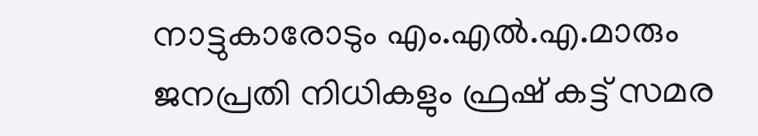നാട്ടുകാരോടും എം.എൽ.എ.മാരും ജനപ്രതി നിധികളും ഫ്രഷ് കട്ട് സമര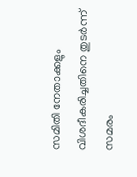സമിതി നേതാക്കളും വിശദീകരിച്ചതിനെ തുടർന്ന് സമരം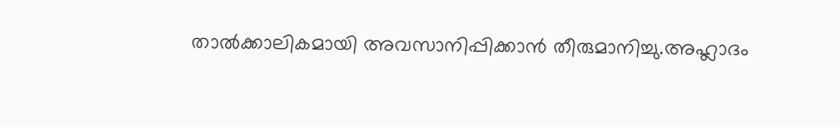താൽക്കാലികമായി അവസാനിപ്പിക്കാൻ തീരുമാനിച്ചു.അഹ്ലാദം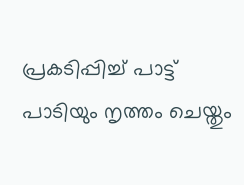പ്രകടിപ്പിച്ച് പാട്ട് പാടിയും നൃത്തം ചെയ്തും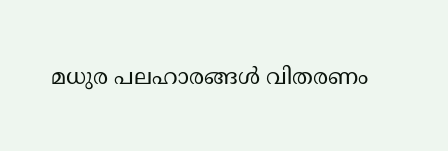മധുര പലഹാരങ്ങൾ വിതരണം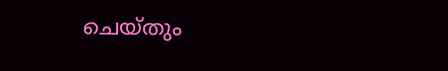ചെയ്തും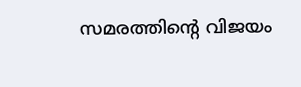സമരത്തിൻ്റെ വിജയം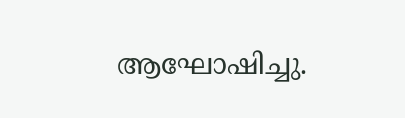ആഘോഷിച്ചു.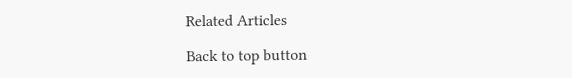Related Articles

Back to top button